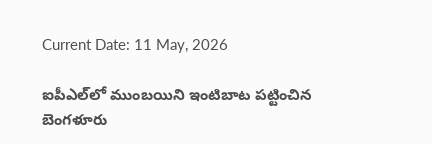Current Date: 11 May, 2026

ఐపీఎల్‌లో ముంబయిని ఇంటిబాట పట్టించిన బెంగళూరు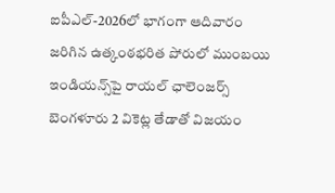ఐపీఎల్-2026లో భాగంగా ఆదివారం జరిగిన ఉత్కంఠభరిత పోరులో ముంబయి ఇండియన్స్‌పై రాయల్ ఛాలెంజర్స్ బెంగళూరు 2 వికెట్ల తేడాతో విజయం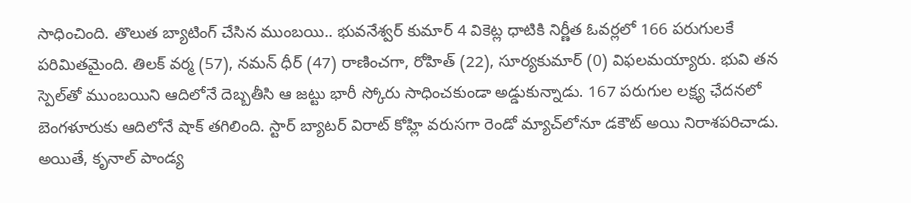సాధించింది. తొలుత బ్యాటింగ్ చేసిన ముంబయి.. భువనేశ్వర్ కుమార్ 4 వికెట్ల ధాటికి నిర్ణీత ఓవర్లలో 166 పరుగులకే పరిమితమైంది. తిలక్ వర్మ (57), నమన్ ధీర్ (47) రాణించగా, రోహిత్ (22), సూర్యకుమార్ (0) విఫలమయ్యారు. భువి తన స్పెల్‌తో ముంబయిని ఆదిలోనే దెబ్బతీసి ఆ జట్టు భారీ స్కోరు సాధించకుండా అడ్డుకున్నాడు. 167 పరుగుల లక్ష్య ఛేదనలో బెంగళూరుకు ఆదిలోనే షాక్ తగిలింది. స్టార్ బ్యాటర్ విరాట్ కోహ్లి వరుసగా రెండో మ్యాచ్‌లోనూ డకౌట్ అయి నిరాశపరిచాడు. అయితే, కృనాల్ పాండ్య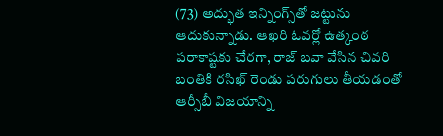(73) అద్భుత ఇన్నింగ్స్‌తో జట్టును ఆదుకున్నాడు. ఆఖరి ఓవర్లో ఉత్కంఠ పరాకాష్టకు చేరగా, రాజ్‌ బవా వేసిన చివరి బంతికి రసిఖ్‌ రెండు పరుగులు తీయడంతో ఆర్సీబీ విజయాన్ని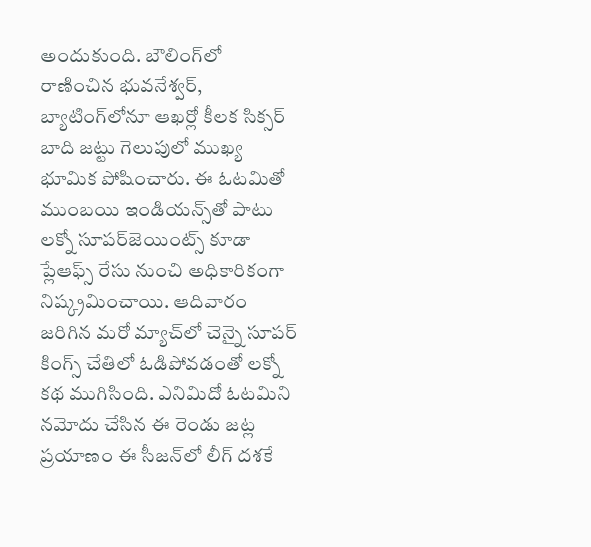అందుకుంది. బౌలింగ్‌లో రాణించిన భువనేశ్వర్, బ్యాటింగ్‌లోనూ ఆఖర్లో కీలక సిక్సర్ బాది జట్టు గెలుపులో ముఖ్య భూమిక పోషించారు. ఈ ఓటమితో ముంబయి ఇండియన్స్‌తో పాటు లక్నో సూపర్‌జెయింట్స్ కూడా ప్లేఆఫ్స్ రేసు నుంచి అధికారికంగా నిష్క్రమించాయి. ఆదివారం జరిగిన మరో మ్యాచ్‌లో చెన్నై సూపర్ కింగ్స్ చేతిలో ఓడిపోవడంతో లక్నో కథ ముగిసింది. ఎనిమిదో ఓటమిని నమోదు చేసిన ఈ రెండు జట్ల ప్రయాణం ఈ సీజన్‌లో లీగ్ దశకే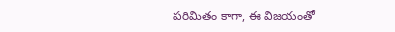పరిమితం కాగా, ఈ విజయంతో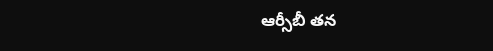ఆర్సీబీ తన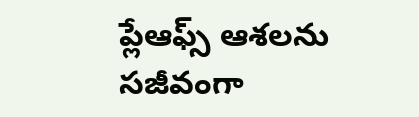ప్లేఆఫ్స్ ఆశలను సజీవంగా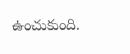ఉంచుకుంది.